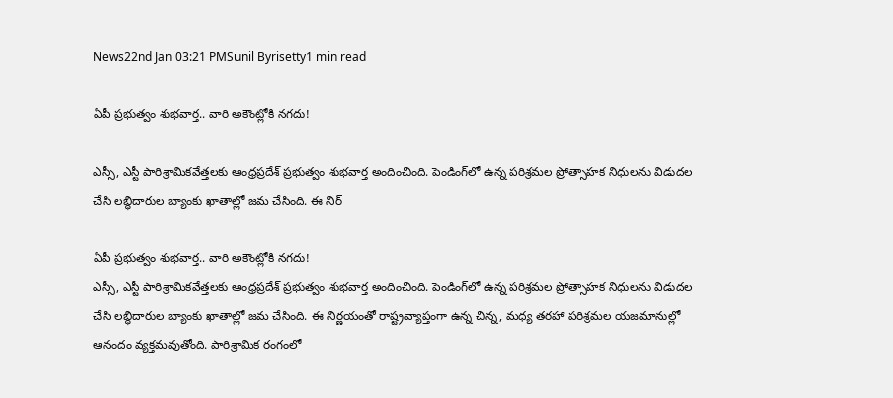News22nd Jan 03:21 PMSunil Byrisetty1 min read

ఏపీ ప్రభుత్వం శుభవార్త.. వారి అకౌంట్లోకి నగదు!

ఎస్సీ, ఎస్టీ పారిశ్రామికవేత్తలకు ఆంధ్రప్రదేశ్ ప్రభుత్వం శుభవార్త అందించింది. పెండింగ్‌లో ఉన్న పరిశ్రమల ప్రోత్సాహక నిధులను విడుదల చేసి లబ్ధిదారుల బ్యాంకు ఖాతాల్లో జమ చేసింది. ఈ నిర్

ఏపీ ప్రభుత్వం శుభవార్త.. వారి అకౌంట్లోకి నగదు!
ఎస్సీ, ఎస్టీ పారిశ్రామికవేత్తలకు ఆంధ్రప్రదేశ్ ప్రభుత్వం శుభవార్త అందించింది. పెండింగ్‌లో ఉన్న పరిశ్రమల ప్రోత్సాహక నిధులను విడుదల చేసి లబ్ధిదారుల బ్యాంకు ఖాతాల్లో జమ చేసింది. ఈ నిర్ణయంతో రాష్ట్రవ్యాప్తంగా ఉన్న చిన్న, మధ్య తరహా పరిశ్రమల యజమానుల్లో ఆనందం వ్యక్తమవుతోంది. పారిశ్రామిక రంగంలో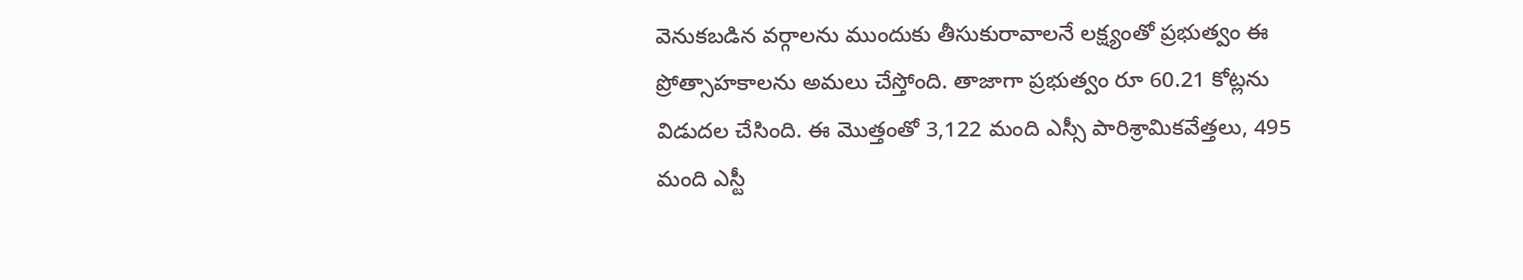వెనుకబడిన వర్గాలను ముందుకు తీసుకురావాలనే లక్ష్యంతో ప్రభుత్వం ఈ ప్రోత్సాహకాలను అమలు చేస్తోంది. తాజాగా ప్రభుత్వం రూ 60.21 కోట్లను విడుదల చేసింది. ఈ మొత్తంతో 3,122 మంది ఎస్సీ పారిశ్రామికవేత్తలు, 495 మంది ఎస్టీ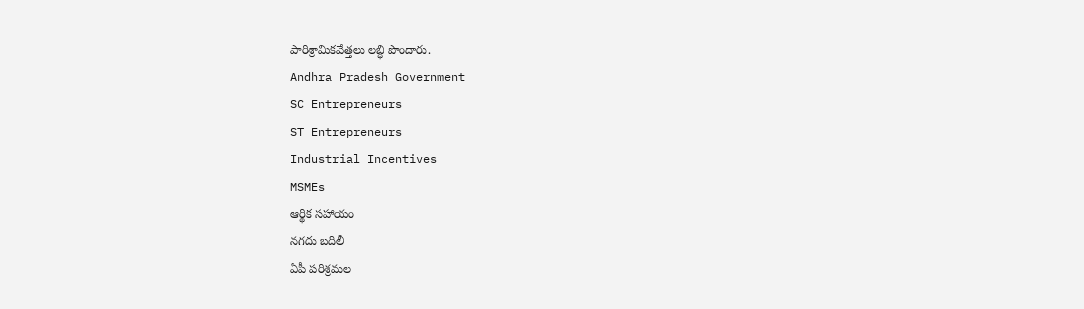పారిశ్రామికవేత్తలు లబ్ధి పొందారు.
Andhra Pradesh Government
SC Entrepreneurs
ST Entrepreneurs
Industrial Incentives
MSMEs
ఆర్థిక సహాయం
నగదు బదిలీ
ఏపీ పరిశ్రమల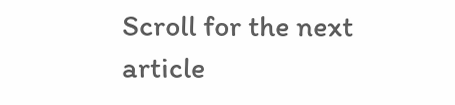Scroll for the next article